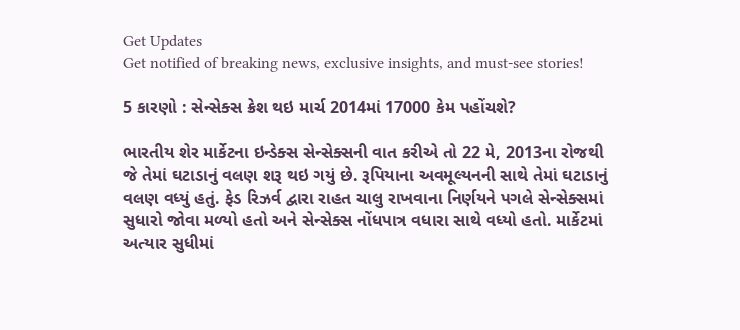Get Updates
Get notified of breaking news, exclusive insights, and must-see stories!

5 કારણો : સેન્સેક્સ ક્રેશ થઇ માર્ચ 2014માં 17000 કેમ પહોંચશે?

ભારતીય શેર માર્કેટના ઇન્ડેક્સ સેન્સેક્સની વાત કરીએ તો 22 મે, 2013ના રોજથી જે તેમાં ઘટાડાનું વલણ શરૂ થઇ ગયું છે. રૂપિયાના અવમૂલ્યનની સાથે તેમાં ઘટાડાનું વલણ વધ્યું હતું. ફેડ રિઝર્વ દ્વારા રાહત ચાલુ રાખવાના નિર્ણયને પગલે સેન્સેક્સમાં સુધારો જોવા મળ્યો હતો અને સેન્સેક્સ નોંધપાત્ર વધારા સાથે વધ્યો હતો. માર્કેટમાં અત્યાર સુધીમાં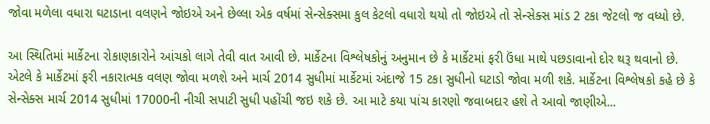જોવા મળેલા વધારા ઘટાડાના વલણને જોઇએ અને છેલ્લા એક વર્ષમાં સેન્સેક્સમા કુલ કેટલો વધારો થયો તો જોઇએ તો સેન્સેક્સ માંડ 2 ટકા જેટલો જ વધ્યો છે.

આ સ્થિતિમાં માર્કેટના રોકાણકારોને આંચકો લાગે તેવી વાત આવી છે. માર્કેટના વિશ્લેષકોનું અનુમાન છે કે માર્કેટમાં ફરી ઉંધા માથે પછડાવાનો દોર થરૂ થવાનો છે. એટલે કે માર્કેટમાં ફરી નકારાત્મક વલણ જોવા મળશે અને માર્ચ 2014 સુધીમાં માર્કેટમાં અંદાજે 15 ટકા સુધીનો ઘટાડો જોવા મળી શકે. માર્કેટના વિશ્લેષકો કહે છે કે સેન્સેક્સ માર્ચ 2014 સુધીમાં 17000ની નીચી સપાટી સુધી પહોંચી જઇ શકે છે. આ માટે કયા પાંચ કારણો જવાબદાર હશે તે આવો જાણીએ...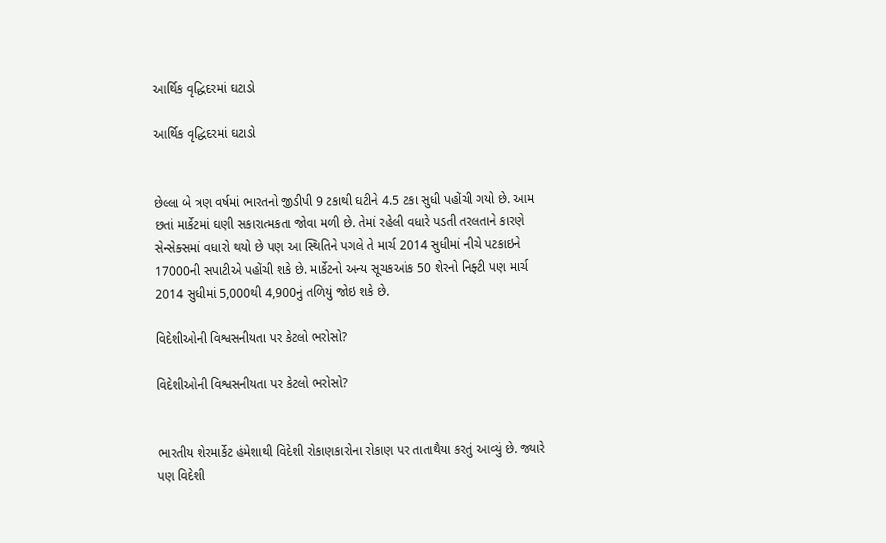આર્થિક વૃદ્ધિદરમાં ઘટાડો

આર્થિક વૃદ્ધિદરમાં ઘટાડો


છેલ્લા બે ત્રણ વર્ષમાં ભારતનો જીડીપી 9 ટકાથી ઘટીને 4.5 ટકા સુધી પહોંચી ગયો છે. આમ છતાં માર્કેટમાં ઘણી સકારાત્મકતા જોવા મળી છે. તેમાં રહેલી વધારે પડતી તરલતાને કારણે સેન્સેક્સમાં વધારો થયો છે પણ આ સ્થિતિને પગલે તે માર્ચ 2014 સુધીમાં નીચે પટકાઇને 17000ની સપાટીએ પહોંચી શકે છે. માર્કેટનો અન્ય સૂચકઆંક 50 શેરનો નિફ્ટી પણ માર્ચ 2014 સુધીમાં 5,000થી 4,900નું તળિયું જોઇ શકે છે.

વિદેશીઓની વિશ્વસનીયતા પર કેટલો ભરોસો?

વિદેશીઓની વિશ્વસનીયતા પર કેટલો ભરોસો?


ભારતીય શેરમાર્કેટ હંમેશાથી વિદેશી રોકાણકારોના રોકાણ પર તાતાથૈયા કરતું આવ્યું છે. જ્યારે પણ વિદેશી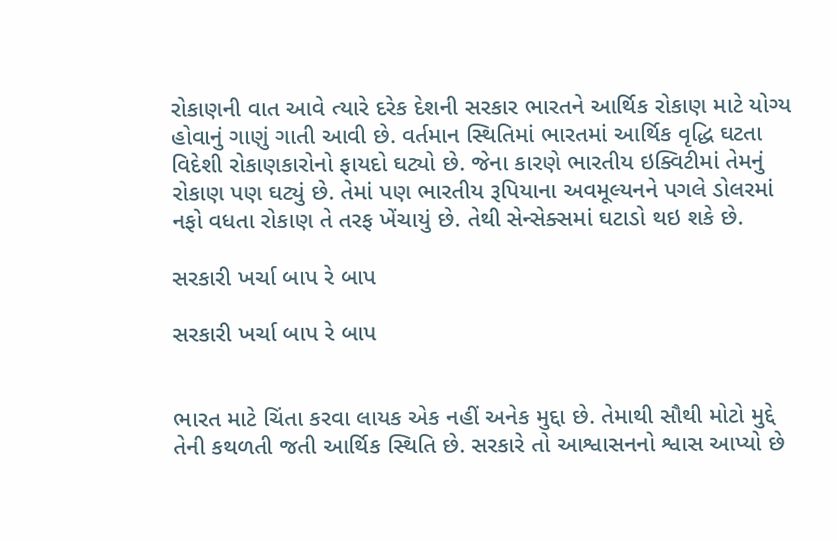રોકાણની વાત આવે ત્યારે દરેક દેશની સરકાર ભારતને આર્થિક રોકાણ માટે યોગ્ય હોવાનું ગાણું ગાતી આવી છે. વર્તમાન સ્થિતિમાં ભારતમાં આર્થિક વૃદ્ધિ ઘટતા વિદેશી રોકાણકારોનો ફાયદો ઘટ્યો છે. જેના કારણે ભારતીય ઇક્વિટીમાં તેમનું રોકાણ પણ ઘટ્યું છે. તેમાં પણ ભારતીય રૂપિયાના અવમૂલ્યનને પગલે ડોલરમાં નફો વધતા રોકાણ તે તરફ ખેંચાયું છે. તેથી સેન્સેક્સમાં ઘટાડો થઇ શકે છે.

સરકારી ખર્ચા બાપ રે બાપ

સરકારી ખર્ચા બાપ રે બાપ


ભારત માટે ચિંતા કરવા લાયક એક નહીં અનેક મુદ્દા છે. તેમાથી સૌથી મોટો મુદ્દે તેની કથળતી જતી આર્થિક સ્થિતિ છે. સરકારે તો આશ્વાસનનો શ્વાસ આપ્યો છે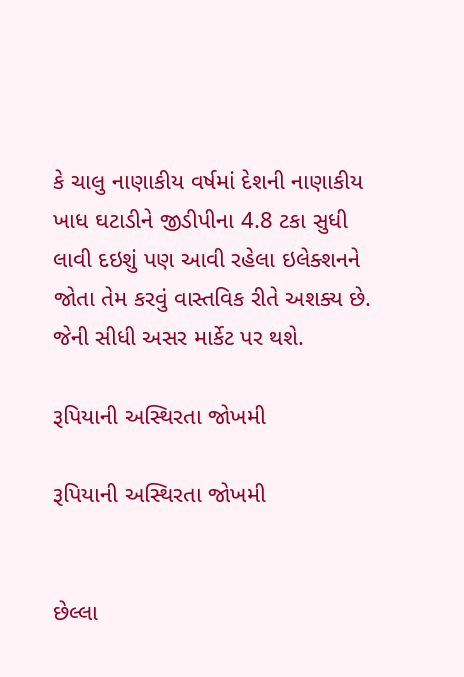કે ચાલુ નાણાકીય વર્ષમાં દેશની નાણાકીય ખાધ ઘટાડીને જીડીપીના 4.8 ટકા સુધી લાવી દઇશું પણ આવી રહેલા ઇલેક્શનને જોતા તેમ કરવું વાસ્તવિક રીતે અશક્ય છે. જેની સીધી અસર માર્કેટ પર થશે.

રૂપિયાની અસ્થિરતા જોખમી

રૂપિયાની અસ્થિરતા જોખમી


છેલ્લા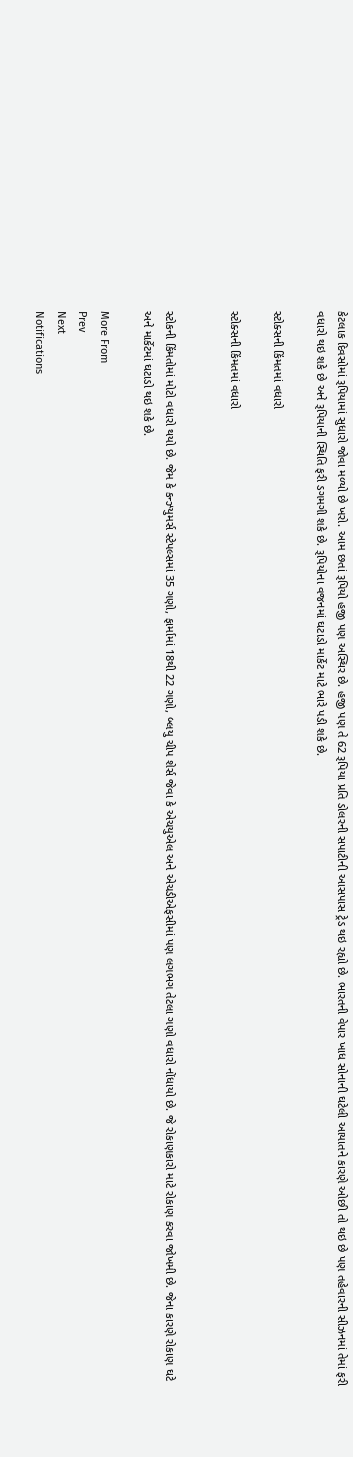કેટલાક દિવસોમાં રૂપિયામાં સુધારો જોવા મળ્યો છે ખરો. આમ છતાં રૂપિયો હજી પણ અસ્થિર છે. હજી પણ તે 62 રૂપિયા પ્રતિ ડોલરની સપાટીની આસપાસ ટ્રેડ થઇ રહ્યો છે. ભારતની વેપાર ખાધ સોનાની ઘટેલી આયાતને કારણે ઓછી તો થઇ છે પણ તહેવારની સીઝનમાં તેમાં ફરી વધારો થઇ શકે છે અને રૂપિયાની સ્થિતિ ફરી ડગમગી શકે છે. રૂપિયોના વજનમાં ઘટાડો માર્કેટ માટે ભારે પડી શકે છે.

સ્ટોક્સની કિંમતમાં વધારો

સ્ટોક્સની કિંમતમાં વધારો


સ્ટોકની કિંમતોમાં મોટો વધારો થયો છે. જેમ કે કન્ઝ્યુમર્સ સ્ટેપલ્સમાં 35 ગણો, ફાર્મામાં 18થી 22 ગણો, બ્લયુ ચીપ શેર્સ જેવા કે એચયુએલ અને એચડીએફસીમાં પણ લગભગ તેટલા ગણો વધારો નોંધાયો છે. જે રોકાણકારો માટે રોકાણ કરવા જોખમી છે. જેના કારણે રોકાણ ઘટે અને માર્કેટમાં ઘટાડો થઇ શકે છે.

More From
Prev
Next
Notifications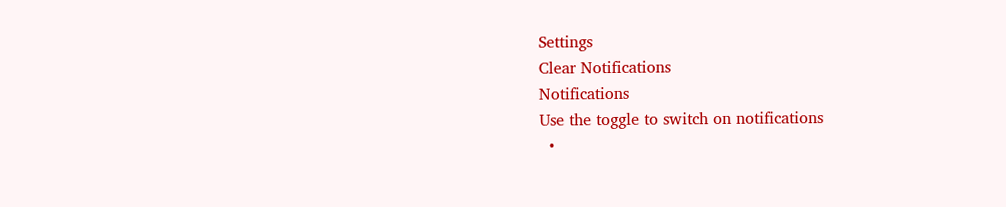Settings
Clear Notifications
Notifications
Use the toggle to switch on notifications
  •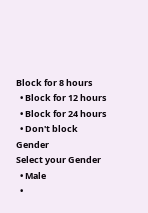Block for 8 hours
  • Block for 12 hours
  • Block for 24 hours
  • Don't block
Gender
Select your Gender
  • Male
  •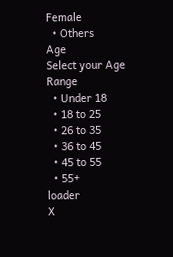Female
  • Others
Age
Select your Age Range
  • Under 18
  • 18 to 25
  • 26 to 35
  • 36 to 45
  • 45 to 55
  • 55+
loader
X